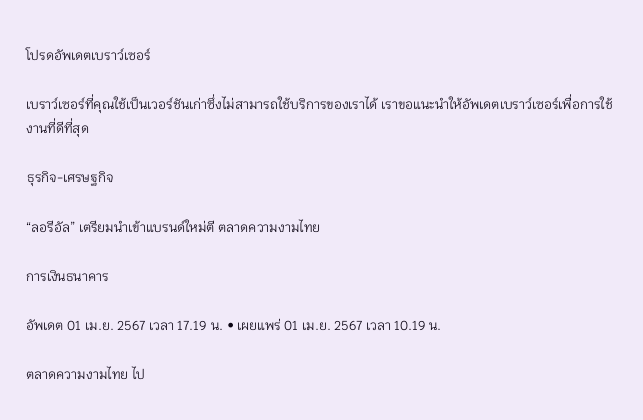โปรดอัพเดตเบราว์เซอร์

เบราว์เซอร์ที่คุณใช้เป็นเวอร์ชันเก่าซึ่งไม่สามารถใช้บริการของเราได้ เราขอแนะนำให้อัพเดตเบราว์เซอร์เพื่อการใช้งานที่ดีที่สุด

ธุรกิจ-เศรษฐกิจ

“ลอรีอัล” เตรียมนำเข้าแบรนด์ใหม่ตี ตลาดความงามไทย

การเงินธนาคาร

อัพเดต 01 เม.ย. 2567 เวลา 17.19 น. • เผยแพร่ 01 เม.ย. 2567 เวลา 10.19 น.

ตลาดความงามไทย ไป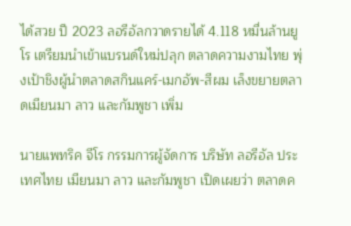ได้สวย ปี 2023 ลอรีอัลกวาดรายได้ 4.118 หมื่นล้านยูโร เตรียมนำเข้าแบรนด์ใหม่ปลุก ตลาดความงามไทย พุ่งเป้าชิงผู้นำตลาดสกินแคร์-เมกอัพ-สีผม เล็งขยายตลาดเมียนมา ลาว และกัมพูชา เพิ่ม

นายแพทริค จีโร กรรมการผู้จัดการ บริษัท ลอรีอัล ประเทศไทย เมียนมา ลาว และกัมพูชา เปิดเผยว่า ตลาดค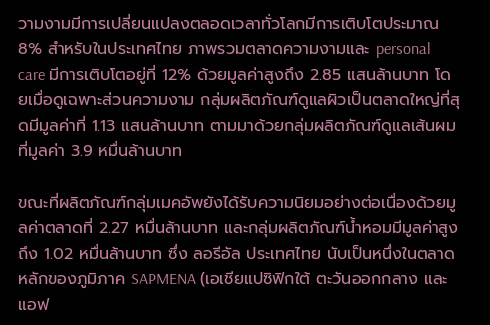วามงามมีการเปลี่ยนแปลงตลอดเวลาทั่วโลกมีการเติบโตประมาณ 8% สำหรับในประเทศไทย ภาพรวมตลาดความงามและ personal care มีการเติบโตอยู่ที่ 12% ด้วยมูลค่าสูงถึง 2.85 แสนล้านบาท โดยเมื่อดูเฉพาะส่วนความงาม กลุ่มผลิตภัณฑ์ดูแลผิวเป็นตลาดใหญ่ที่สุดมีมูลค่าที่ 1.13 แสนล้านบาท ตามมาด้วยกลุ่มผลิตภัณฑ์ดูแลเส้นผมที่มูลค่า 3.9 หมื่นล้านบาท

ขณะที่ผลิตภัณฑ์กลุ่มเมคอัพยังได้รับความนิยมอย่างต่อเนื่องด้วยมูลค่าตลาดที่ 2.27 หมื่นล้านบาท และกลุ่มผลิตภัณฑ์น้ำหอมมีมูลค่าสูงถึง 1.02 หมื่นล้านบาท ซึ่ง ลอรีอัล ประเทศไทย นับเป็นหนึ่งในตลาดหลักของภูมิภาค SAPMENA (เอเชียแปซิฟิกใต้ ตะวันออกกลาง และ แอฟ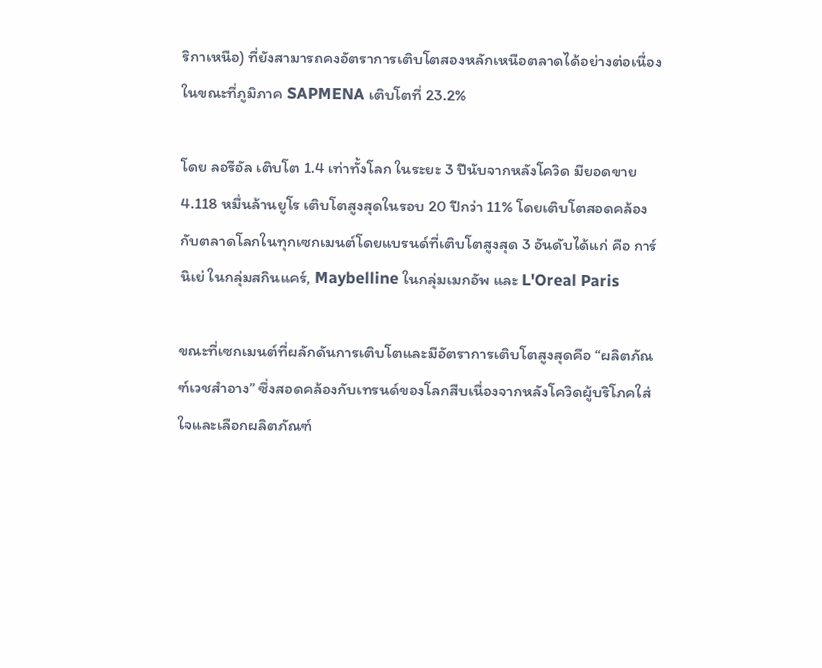ริกาเหนือ) ที่ยังสามารถคงอัตราการเติบโตสองหลักเหนือตลาดได้อย่างต่อเนื่อง ในขณะที่ภูมิภาค SAPMENA เติบโตที่ 23.2%

โดย ลอรีอัล เติบโต 1.4 เท่าทั้งโลก ในระยะ 3 ปีนับจากหลังโควิด มียอดขาย4.118 หมื่นล้านยูโร เติบโตสูงสุดในรอบ 20 ปีกว่า 11% โดยเติบโตสอดคล้องกับตลาดโลกในทุกเซกเมนต์โดยแบรนด์ที่เติบโตสูงสุด 3 อันดับได้แก่ คือ การ์นิเย่ ในกลุ่มสกินแคร์, Maybelline ในกลุ่มเมกอัพ และ L'Oreal Paris

ขณะที่เซกเมนต์ที่ผลักดันการเติบโตและมีอัตราการเติบโตสูงสุดคือ “ผลิตภัณฑ์เวชสำอาง” ซึ่งสอดคล้องกับเทรนด์ของโลกสืบเนื่องจากหลังโควิดผู้บริโภคใส่ใจและเลือกผลิตภัณฑ์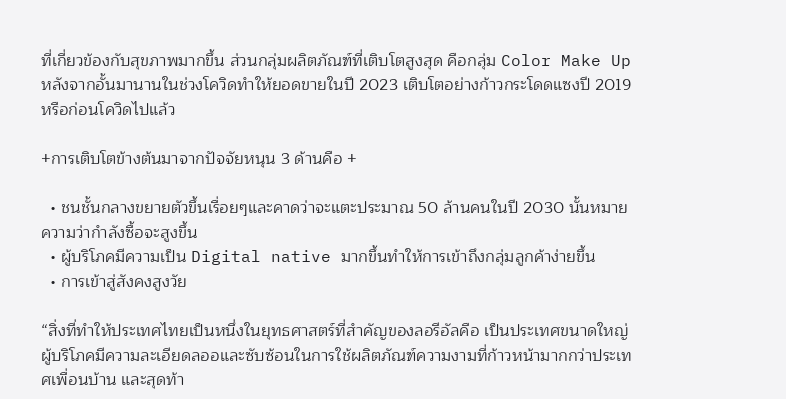ที่เกี่ยวข้องกับสุขภาพมากขึ้น ส่วนกลุ่มผลิตภัณฑ์ที่เติบโตสูงสุด คือกลุ่ม Color Make Up หลังจากอั้นมานานในช่วงโควิดทำให้ยอดขายในปี 2023 เติบโตอย่างก้าวกระโดดแซงปี 2019 หรือก่อนโควิดไปแล้ว

+การเติบโตข้างต้นมาจากปัจจัยหนุน 3 ด้านคือ +

  • ชนชั้นกลางขยายตัวขึ้นเรื่อยๆและคาดว่าจะแตะประมาณ 50 ล้านคนในปี 2030 นั้นหมายความว่ากำลังซื้อจะสูงขึ้น
  • ผู้บริโภคมีความเป็น Digital native มากขึ้นทำให้การเข้าถึงกลุ่มลูกค้าง่ายขึ้น
  • การเข้าสู่สังคงสูงวัย

“สิ่งที่ทำให้ประเทศไทยเป็นหนึ่งในยุทธศาสตร์ที่สำคัญของลอรีอัลคือ เป็นประเทศขนาดใหญ่ ผู้บริโภคมีความละเอียดลออและซับซ้อนในการใช้ผลิตภัณฑ์ความงามที่ก้าวหน้ามากกว่าประเทศเพื่อนบ้าน และสุดท้า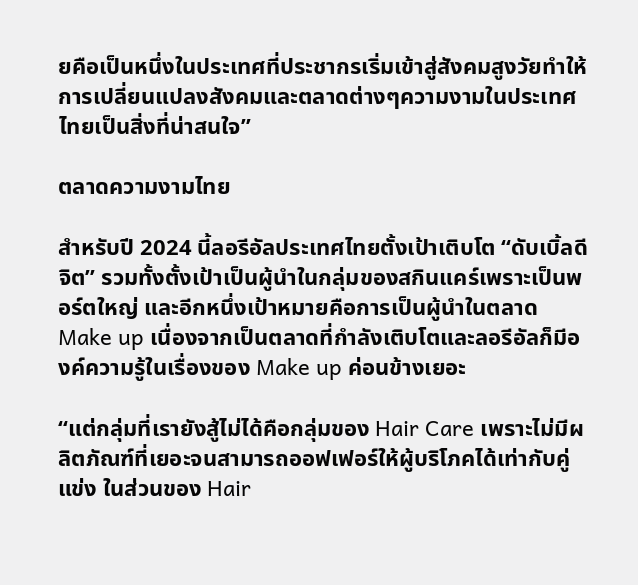ยคือเป็นหนึ่งในประเทศที่ประชากรเริ่มเข้าสู่สังคมสูงวัยทำให้การเปลี่ยนแปลงสังคมและตลาดต่างๆความงามในประเทศไทยเป็นสิ่งที่น่าสนใจ”

ตลาดความงามไทย

สำหรับปี 2024 นี้ลอรีอัลประเทศไทยตั้งเป้าเติบโต “ดับเบิ้ลดีจิต” รวมทั้งตั้งเป้าเป็นผู้นำในกลุ่มของสกินแคร์เพราะเป็นพอร์ตใหญ่ และอีกหนึ่งเป้าหมายคือการเป็นผู้นำในตลาด Make up เนื่องจากเป็นตลาดที่กำลังเติบโตและลอรีอัลก็มีองค์ความรู้ในเรื่องของ Make up ค่อนข้างเยอะ

“แต่กลุ่มที่เรายังสู้ไม่ได้คือกลุ่มของ Hair Care เพราะไม่มีผลิตภัณฑ์ที่เยอะจนสามารถออฟเฟอร์ให้ผู้บริโภคได้เท่ากับคู่แข่ง ในส่วนของ Hair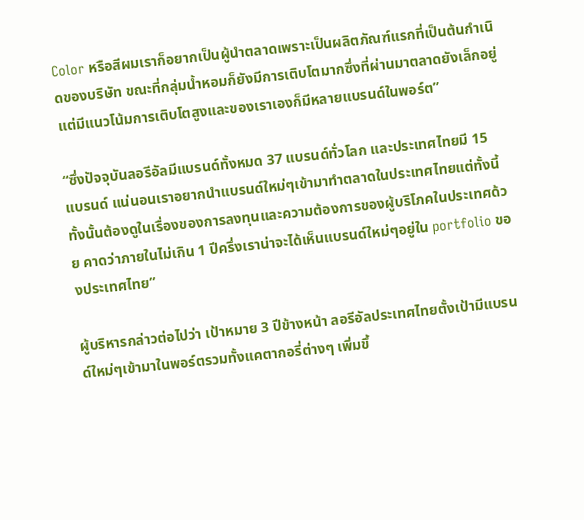Color หรือสีผมเราก็อยากเป็นผู้นำตลาดเพราะเป็นผลิตภัณฑ์แรกที่เป็นต้นกำเนิดของบริษัท ขณะที่กลุ่มน้ำหอมก็ยังมีการเติบโตมากซึ่งที่ผ่านมาตลาดยังเล็กอยู่แต่มีแนวโน้มการเติบโตสูงและของเราเองก็มีหลายแบรนด์ในพอร์ต”

“ซึ่งปัจจุบันลอรีอัลมีแบรนด์ทั้งหมด 37 แบรนด์ทั่วโลก และประเทศไทยมี 15 แบรนด์ แน่นอนเราอยากนำแบรนด์ใหม่ๆเข้ามาทำตลาดในประเทศไทยแต่ทั้งนี้ทั้งนั้นต้องดูในเรื่องของการลงทุนและความต้องการของผู้บริโภคในประเทศด้วย คาดว่าภายในไม่เกิน 1 ปีครึ่งเราน่าจะได้เห็นแบรนด์ใหม่ๆอยู่ใน portfolio ของประเทศไทย”

ผู้บริหารกล่าวต่อไปว่า เป้าหมาย 3 ปีข้างหน้า ลอรีอัลประเทศไทยตั้งเป้ามีแบรนด์ใหม่ๆเข้ามาในพอร์ตรวมทั้งแคตากอรี่ต่างๆ เพิ่มขึ้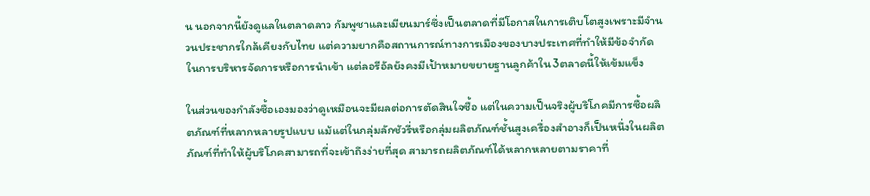น นอกจากนี้ยังดูแลในตลาดลาว กัมพูชาและเมียนมาร์ซึ่งเป็นตลาดที่มีโอกาสในการเติบโตสูงเพราะมีจำนวนประชากรใกล้เคียงกับไทย แต่ความยากคือสถานการณ์ทางการเมืองของบางประเทศที่ทำให้มีข้อจำกัดในการบริหารจัดการหรือการนำเข้า แต่ลอรีอัลยังคงมีเป้าหมายขยายฐานลูกค้าใน3ตลาดนี้ให้เข้มแข็ง

ในส่วนของกำลังซื้อเองมองว่าดูเหมือนจะมีผลต่อการตัดสินใจซื้อ แต่ในความเป็นจริงผู้บริโภคมีการซื้อผลิตภัณฑ์ที่หลากหลายรูปแบบ แม้แต่ในกลุ่มลักชัวรี่หรือกลุ่มผลิตภัณฑ์ชั้นสูงเครื่องสำอางก็เป็นหนึ่งในผลิตภัณฑ์ที่ทำให้ผู้บริโภคสามารถที่จะเข้าถึงง่ายที่สุด สามารถผลิตภัณฑ์ได้หลากหลายตามราคาที่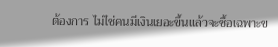ต้องการ ไม่ไช่คนมีเงินเยอะขึ้นแล้วจะซื้อเฉพาะข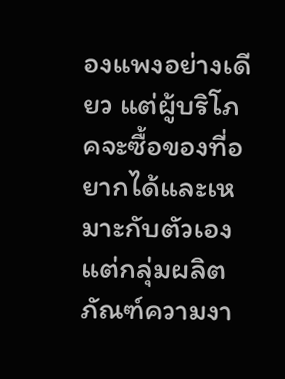องแพงอย่างเดียว แต่ผู้บริโภคจะซื้อของที่อยากได้และเหมาะกับตัวเอง แต่กลุ่มผลิตภัณฑ์ความงา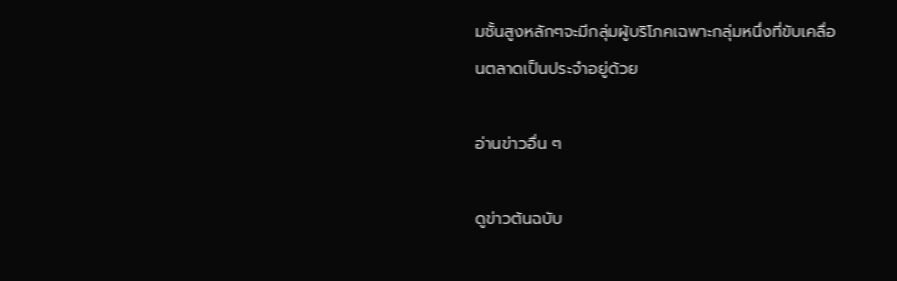มชั้นสูงหลักๆจะมีกลุ่มผู้บริโภคเฉพาะกลุ่มหนึ่งที่ขับเคลื่อนตลาดเป็นประจำอยู่ด้วย

อ่านข่าวอื่น ๆ

ดูข่าวต้นฉบับ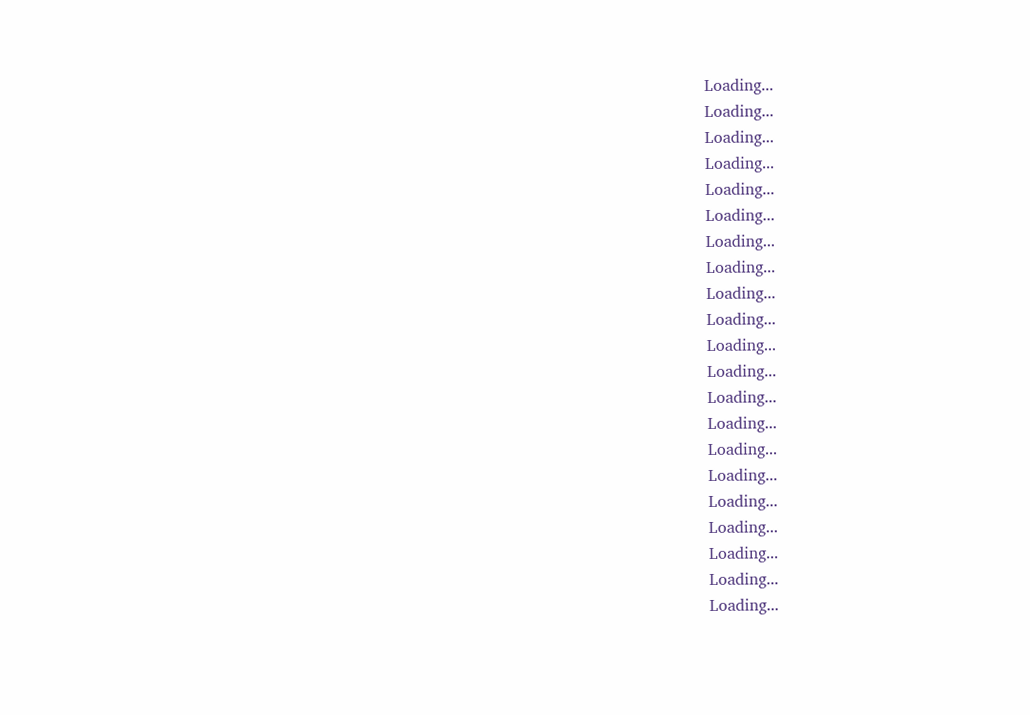Loading...
Loading...
Loading...
Loading...
Loading...
Loading...
Loading...
Loading...
Loading...
Loading...
Loading...
Loading...
Loading...
Loading...
Loading...
Loading...
Loading...
Loading...
Loading...
Loading...
Loading...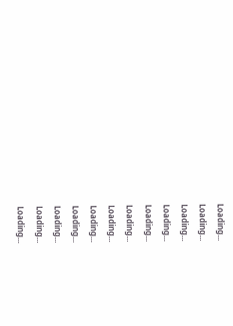Loading...
Loading...
Loading...
Loading...
Loading...
Loading...
Loading...
Loading...
Loading...
Loading...
Loading...
Loading...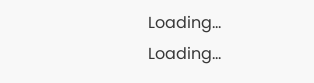Loading...
Loading...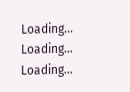Loading...
Loading...
Loading...